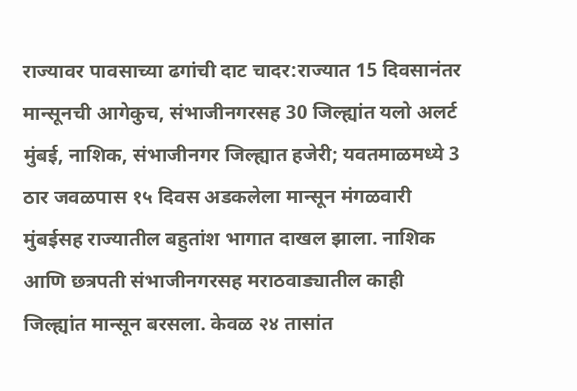राज्यावर पावसाच्या ढगांची दाट चादर:राज्यात 15 दिवसानंतर मान्सूनची आगेकुच, संभाजीनगरसह 30 जिल्ह्यांत यलो अलर्ट
मुंबई, नाशिक, संभाजीनगर जिल्ह्यात हजेरी; यवतमाळमध्ये 3 ठार जवळपास १५ दिवस अडकलेला मान्सून मंगळवारी मुंबईसह राज्यातील बहुतांश भागात दाखल झाला. नाशिक आणि छत्रपती संभाजीनगरसह मराठवाड्यातील काही जिल्ह्यांत मान्सून बरसला. केवळ २४ तासांत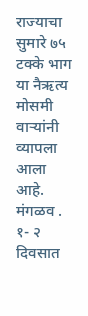राज्याचा सुमारे ७५ टक्के भाग या नैऋत्य मोसमी वाऱ्यांनी व्यापला आला आहे. मंगळव . १- २ दिवसात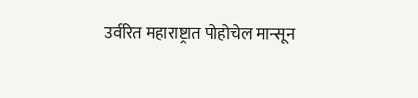उर्वरित महाराष्ट्रात पोहोचेल मान्सून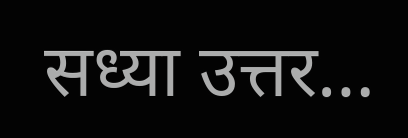सध्या उत्तर…